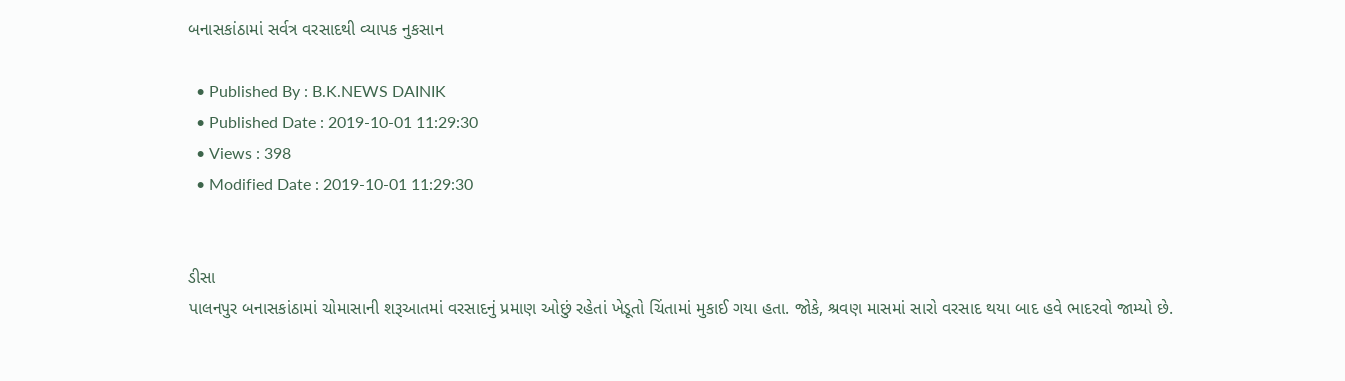બનાસકાંઠામાં સર્વત્ર વરસાદથી વ્યાપક નુકસાન

  • Published By : B.K.NEWS DAINIK
  • Published Date : 2019-10-01 11:29:30
  • Views : 398
  • Modified Date : 2019-10-01 11:29:30


ડીસા
પાલનપુર બનાસકાંઠામાં ચોમાસાની શરૂઆતમાં વરસાદનું પ્રમાણ ઓછું રહેતાં ખેડૂતો ચિંતામાં મુકાઈ ગયા હતા. જોકે, શ્રવણ માસમાં સારો વરસાદ થયા બાદ હવે ભાદરવો જામ્યો છે.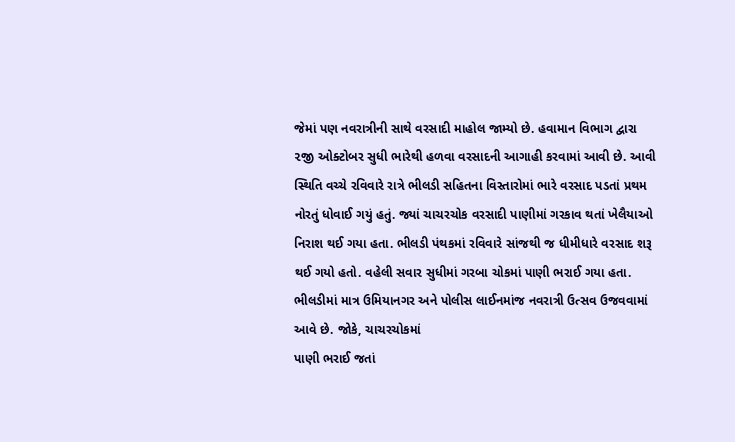જેમાં પણ નવરાત્રીની સાથે વરસાદી માહોલ જામ્યો છે. હવામાન વિભાગ દ્વારા ૨જી ઓક્ટોબર સુધી ભારેથી હળવા વરસાદની આગાહી કરવામાં આવી છે. આવી સ્થિતિ વચ્ચે રવિવારે રાત્રે ભીલડી સહિતના વિસ્તારોમાં ભારે વરસાદ પડતાં પ્રથમ નોરતું ધોવાઈ ગયું હતું. જ્યાં ચાચરચોક વરસાદી પાણીમાં ગરકાવ થતાં ખેલૈયાઓ નિરાશ થઈ ગયા હતા. ભીલડી પંથકમાં રવિવારે સાંજથી જ ધીમીધારે વરસાદ શરૂ થઈ ગયો હતો. વહેલી સવાર સુધીમાં ગરબા ચોકમાં પાણી ભરાઈ ગયા હતા. ભીલડીમાં માત્ર ઉમિયાનગર અને પોલીસ લાઈનમાંજ નવરાત્રી ઉત્સવ ઉજવવામાં આવે છે. જોકે, ચાચરચોકમાં
પાણી ભરાઈ જતાં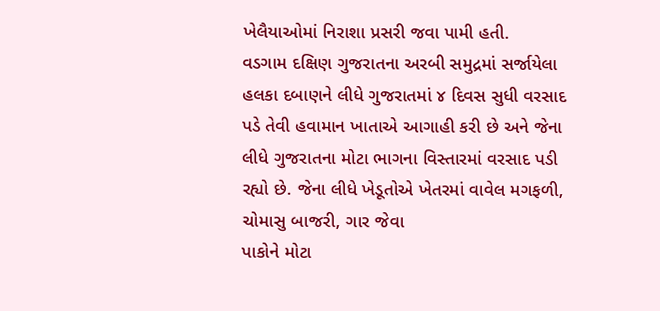ખેલૈયાઓમાં નિરાશા પ્રસરી જવા પામી હતી.
વડગામ દક્ષિણ ગુજરાતના અરબી સમુદ્રમાં સર્જાયેલા હલકા દબાણને લીધે ગુજરાતમાં ૪ દિવસ સુધી વરસાદ પડે તેવી હવામાન ખાતાએ આગાહી કરી છે અને જેના લીધે ગુજરાતના મોટા ભાગના વિસ્તારમાં વરસાદ પડી રહ્યો છે. જેના લીધે ખેડૂતોએ ખેતરમાં વાવેલ મગફળી, ચોમાસુ બાજરી, ગાર જેવા
પાકોને મોટા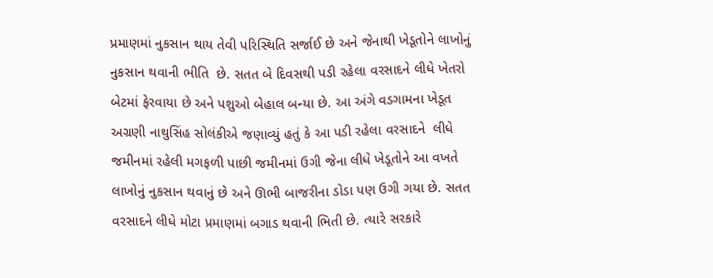પ્રમાણમાં નુકસાન થાય તેવી પરિસ્થિતિ સર્જાઈ છે અને જેનાથી ખેડૂતોને લાખોનું નુકસાન થવાની ભીતિ  છે. સતત બે દિવસથી પડી રહેલા વરસાદને લીધે ખેતરો બેટમાં ફેરવાયા છે અને પશુઓ બેહાલ બન્યા છે. આ અંગે વડગામના ખેડૂત અગ્રણી નાથુસિંહ સોલંકીએ જણાવ્યું હતું કે આ પડી રહેલા વરસાદને  લીધે જમીનમાં રહેલી મગફળી પાછી જમીનમાં ઉગી જેના લીધે ખેડૂતોને આ વખતે લાખોનું નુકસાન થવાનું છે અને ઊભી બાજરીના ડોડા પણ ઉગી ગયા છે. સતત વરસાદને લીધે મોટા પ્રમાણમાં બગાડ થવાની ભિતી છે. ત્યારે સરકારે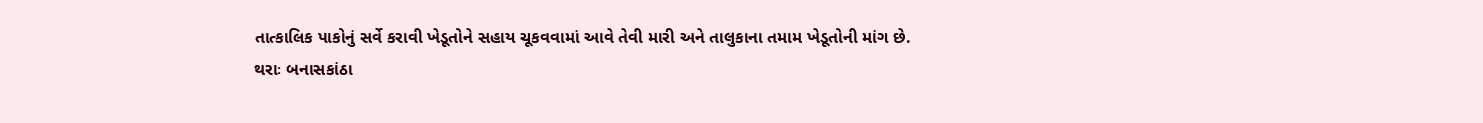તાત્કાલિક પાકોનું સર્વે કરાવી ખેડૂતોને સહાય ચૂકવવામાં આવે તેવી મારી અને તાલુકાના તમામ ખેડૂતોની માંગ છે.
થરાઃ બનાસકાંઠા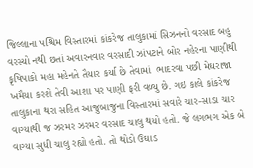જિલ્લાના પશ્ચિમ વિસ્તારમાં કાંકરેજ તાલુકામાં સિઝનનો વરસાદ બહુ વરસ્યો નથી છતાં અવારનવાર વરસાદી ઝાંપટાને બોર નહેરના પાણીથી કૃષિપાકો મહા મહેનતે તૈયાર કર્યા છે તેવામાં  ભાદરવા પછી મેઘરાજા ખમૈયા કરશે તેવી આશા પર પાણી ફરી વળ્યુ છે. ગઇ કાલે કાંકરેજ તાલુકાના થરા સહિત આજુબાજુના વિસ્તારમાં સવારે ચાર-સાડા ચાર વાગ્યાથી જ ઝરમર ઝરમર વરસાદ ચાલુ થયો હતો. જે લગભગ એક બે વાગ્યા સુધી ચાલુ રહ્યો હતો. તો થોડો ઉઘાડ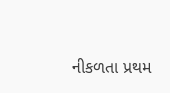નીકળતા પ્રથમ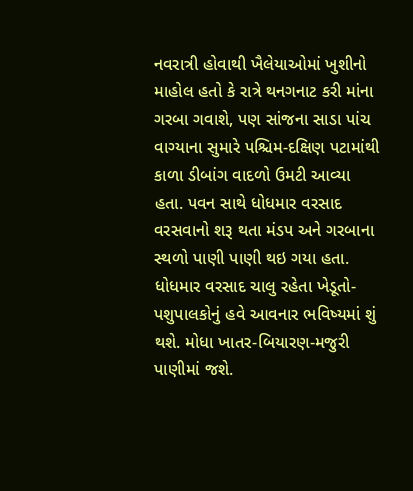નવરાત્રી હોવાથી ખૈલેયાઓમાં ખુશીનો માહોલ હતો કે રાત્રે થનગનાટ કરી માંના ગરબા ગવાશે, પણ સાંજના સાડા પાંચ વાગ્યાના સુમારે પશ્ચિમ-દક્ષિણ પટામાંથી કાળા ડીબાંગ વાદળો ઉમટી આવ્યા હતા. પવન સાથે ધોધમાર વરસાદ વરસવાનો શરૂ થતા મંડપ અને ગરબાના સ્થળો પાણી પાણી થઇ ગયા હતા.  ધોધમાર વરસાદ ચાલુ રહેતા ખેડૂતો-પશુપાલકોનું હવે આવનાર ભવિષ્યમાં શું થશે. મોધા ખાતર-બિયારણ-મજુરી પાણીમાં જશે.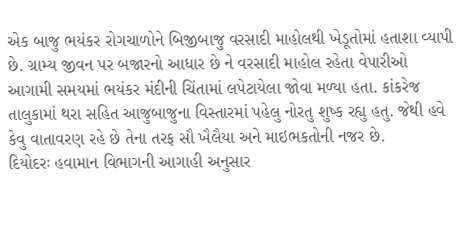એક બાજુ ભયંકર રોગચાળોને બિજીબાજુ વરસાદી માહોલથી ખેડૂતોમાં હતાશા વ્યાપી છે. ગ્રામ્ય જીવન પર બજારનો આધાર છે ને વરસાદી માહોલ રહેતા વેપારીઓ આગામી સમયમાં ભયંકર મંદીની ચિંતામાં લપેટાયેલા જોવા મળ્યા હતા. કાંકરેજ તાલુકામાં થરા સહિત આજુબાજુના વિસ્તારમાં પહેલુ નોરતુ શુષ્ક રહ્યુ હતુ. જેથી હવે કેવુ વાતાવરણ રહે છે તેના તરફ સૌ ખૈલૈયા અને માઇભકતોની નજર છે.
દિયોદરઃ હવામાન વિભાગની આગાહી અનુસાર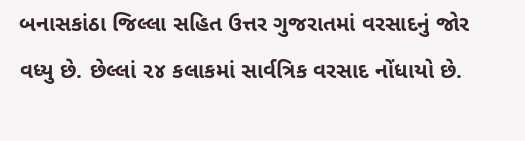બનાસકાંઠા જિલ્લા સહિત ઉત્તર ગુજરાતમાં વરસાદનું જોર વધ્યુ છે. છેલ્લાં ૨૪ કલાકમાં સાર્વત્રિક વરસાદ નોંધાયો છે.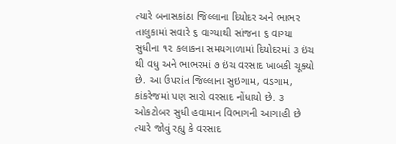ત્યારે બનાસકાંઠા જિલ્લાના દિયોદર અને ભાભર તાલુકામાં સવારે ૬ વાગ્યાથી સાંજના ૬ વાગ્યા સુધીના ૧૨ કલાકના સમયગાળામાં દિયોદરમાં ૩ ઇંચ થી વધુ અને ભાભરમાં ૭ ઇંચ વરસાદ ખાબકી ચૂક્યો છે. આ ઉપરાંત જિલ્લાના સુઇગામ, વડગામ, કાંકરેજમાં પણ સારો વરસાદ નોંધાયો છે. ૩ ઓકટોબર સુધી હવામાન વિભાગની આગાહી છે ત્યારે જોવું રહ્યુ કે વરસાદ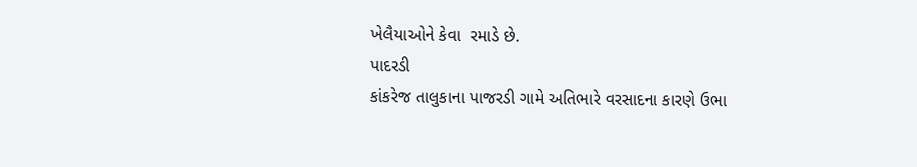ખેલૈયાઓને કેવા  રમાડે છે.
પાદરડી
કાંકરેજ તાલુકાના પાજરડી ગામે અતિભારે વરસાદના કારણે ઉભા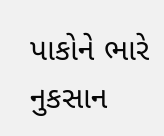પાકોને ભારે નુકસાન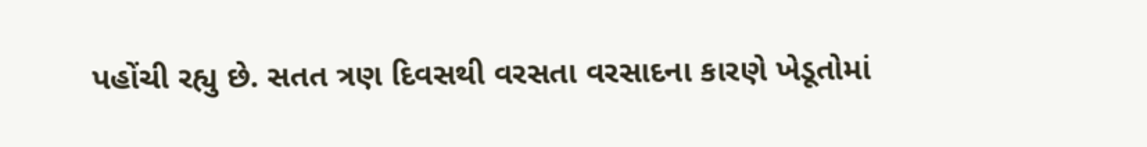પહોંચી રહ્યુ છે. સતત ત્રણ દિવસથી વરસતા વરસાદના કારણે ખેડૂતોમાં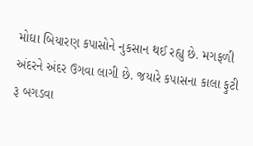મોઘા બિયારણ કપાસોને નુકસાન થઈ રહ્યુ છે. મગફળી અંદરને અંદર ઉગવા લાગી છે. જયારે કપાસના કાલા ફુટી રૂ બગડવા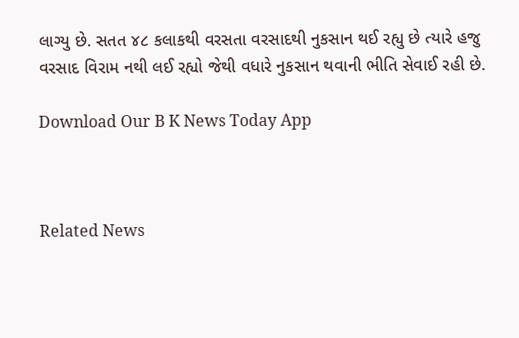લાગ્યુ છે. સતત ૪૮ કલાકથી વરસતા વરસાદથી નુકસાન થઈ રહ્યુ છે ત્યારે હજુ વરસાદ વિરામ નથી લઈ રહ્યો જેથી વધારે નુકસાન થવાની ભીતિ સેવાઈ રહી છે.

Download Our B K News Today App



Related News